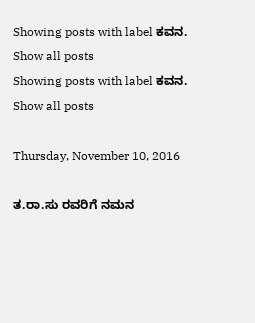Showing posts with label ಕವನ. Show all posts
Showing posts with label ಕವನ. Show all posts

Thursday, November 10, 2016

ತ.ರಾ.ಸು ರವರಿಗೆ ನಮನ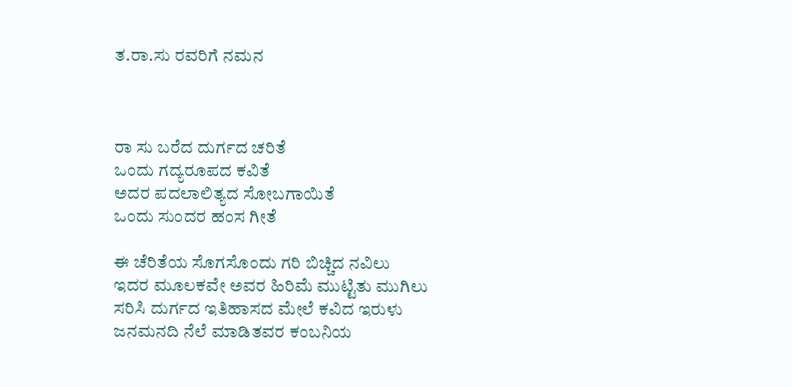ತ.ರಾ.ಸು ರವರಿಗೆ ನಮನ



ರಾ ಸು ಬರೆದ ದುರ್ಗದ ಚರಿತೆ
ಒಂದು ಗದ್ಯರೂಪದ ಕವಿತೆ
ಅದರ ಪದಲಾಲಿತ್ಯದ ಸೋಬಗಾಯಿತೆ
ಒಂದು ಸುಂದರ ಹಂಸ ಗೀತೆ

ಈ ಚೆರಿತೆಯ ಸೊಗಸೊಂದು ಗರಿ ಬಿಚ್ಚಿದ ನವಿಲು
ಇದರ ಮೂಲಕವೇ ಅವರ ಹಿರಿಮೆ ಮುಟ್ಟಿತು ಮುಗಿಲು
ಸರಿಸಿ ದುರ್ಗದ ಇತಿಹಾಸದ ಮೇಲೆ ಕವಿದ ಇರುಳು
ಜನಮನದಿ ನೆಲೆ ಮಾಡಿತವರ ಕಂಬನಿಯ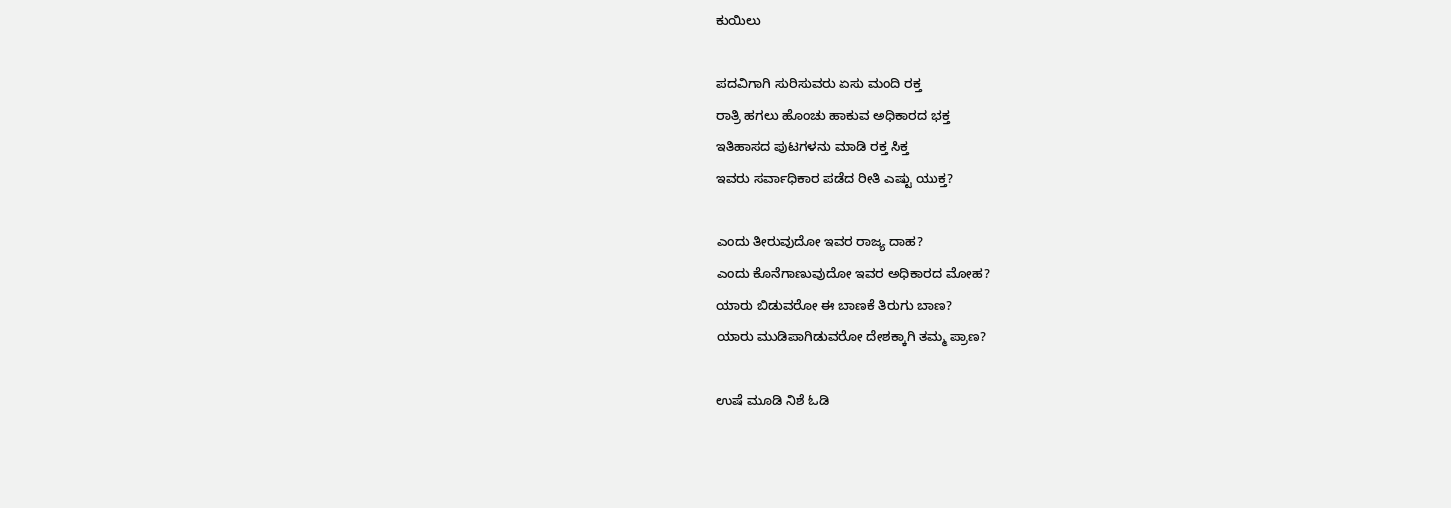ಕುಯಿಲು

ಪದವಿಗಾಗಿ ಸುರಿಸುವರು ಏಸು ಮಂದಿ ರಕ್ತ
ರಾತ್ರಿ ಹಗಲು ಹೊಂಚು ಹಾಕುವ ಅಧಿಕಾರದ ಭಕ್ತ
ಇತಿಹಾಸದ ಪುಟಗಳನು ಮಾಡಿ ರಕ್ತ ಸಿಕ್ತ
ಇವರು ಸರ್ವಾಧಿಕಾರ ಪಡೆದ ರೀತಿ ಎಷ್ಟು ಯುಕ್ತ?

ಎಂದು ತೀರುವುದೋ ಇವರ ರಾಜ್ಯ ದಾಹ?
ಎಂದು ಕೊನೆಗಾಣುವುದೋ ಇವರ ಅಧಿಕಾರದ ಮೋಹ?
ಯಾರು ಬಿಡುವರೋ ಈ ಬಾಣಕೆ ತಿರುಗು ಬಾಣ?
ಯಾರು ಮುಡಿಪಾಗಿಡುವರೋ ದೇಶಕ್ಕಾಗಿ ತಮ್ಮ ಪ್ರಾಣ?

ಉಷೆ ಮೂಡಿ ನಿಶೆ ಓಡಿ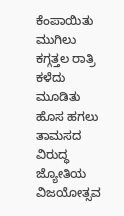ಕೆಂಪಾಯಿತು ಮುಗಿಲು
ಕಗ್ಗತ್ತಲ ರಾತ್ರಿ ಕಳೆದು ಮೂಡಿತು ಹೊಸ ಹಗಲು
ತಾಮಸದ ವಿರುದ್ಧ ಜ್ಯೋತಿಯ ವಿಜಯೋತ್ಸವ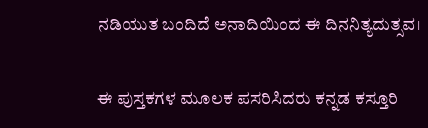ನಡಿಯುತ ಬಂದಿದೆ ಅನಾದಿಯಿಂದ ಈ ದಿನನಿತ್ಯದುತ್ಸವ।

ಈ ಪುಸ್ತಕಗಳ ಮೂಲಕ ಪಸರಿಸಿದರು ಕನ್ನಡ ಕಸ್ತೂರಿ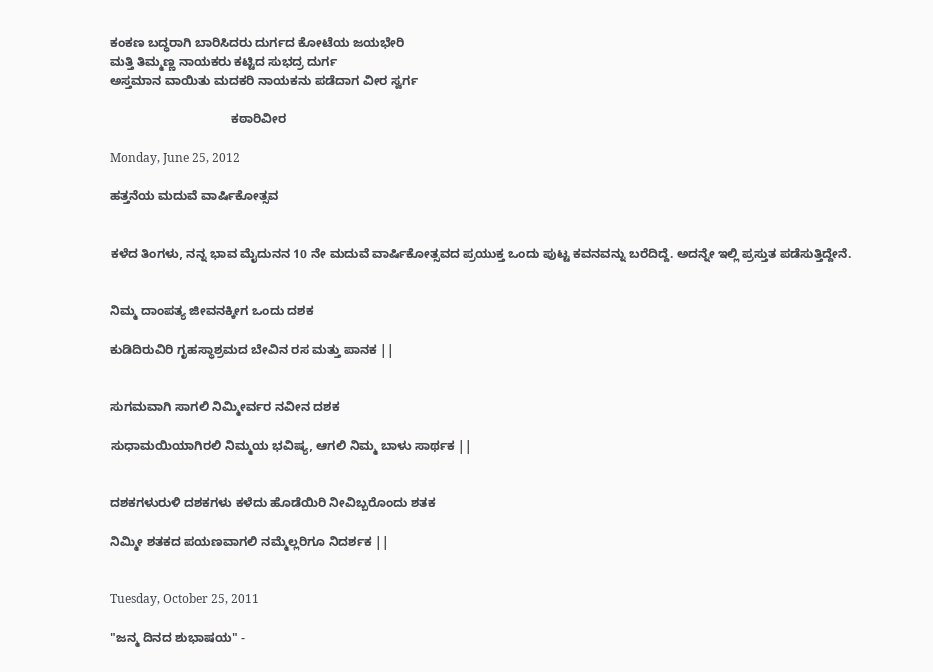ಕಂಕಣ ಬದ್ಧರಾಗಿ ಬಾರಿಸಿದರು ದುರ್ಗದ ಕೋಟೆಯ ಜಯಭೇರಿ
ಮತ್ತಿ ತಿಮ್ಮಣ್ಣ ನಾಯಕರು ಕಟ್ಟಿದ ಸುಭದ್ರ ದುರ್ಗ
ಅಸ್ತಮಾನ ವಾಯಿತು ಮದಕರಿ ನಾಯಕನು ಪಡೆದಾಗ ವೀರ ಸ್ವರ್ಗ

                                   ಕಠಾರಿವೀರ

Monday, June 25, 2012

ಹತ್ತನೆಯ ಮದುವೆ ವಾರ್ಷಿಕೋತ್ಸವ


ಕಳೆದ ತಿಂಗಳು, ನನ್ನ ಭಾವ ಮೈದುನನ 10 ನೇ ಮದುವೆ ವಾರ್ಷಿಕೋತ್ಸವದ ಪ್ರಯುಕ್ತ ಒಂದು ಪುಟ್ಟ ಕವನವನ್ನು ಬರೆದಿದ್ದೆ. ಅದನ್ನೇ ಇಲ್ಲಿ ಪ್ರಸ್ತುತ ಪಡೆಸುತ್ತಿದ್ದೇನೆ.


ನಿಮ್ಮ ದಾಂಪತ್ಯ ಜೀವನಕ್ಕೀಗ ಒಂದು ದಶಕ

ಕುಡಿದಿರುವಿರಿ ಗೃಹಸ್ಥಾಶ್ರಮದ ಬೇವಿನ ರಸ ಮತ್ತು ಪಾನಕ ||


ಸುಗಮವಾಗಿ ಸಾಗಲಿ ನಿಮ್ಮೀರ್ವರ ನವೀನ ದಶಕ

ಸುಧಾಮಯಿಯಾಗಿರಲಿ ನಿಮ್ಮಯ ಭವಿಷ್ಯ, ಆಗಲಿ ನಿಮ್ಮ ಬಾಳು ಸಾರ್ಥಕ ||


ದಶಕಗಳುರುಳಿ ದಶಕಗಳು ಕಳೆದು ಹೊಡೆಯಿರಿ ನೀವಿಬ್ಬರೊಂದು ಶತಕ

ನಿಮ್ಮೀ ಶತಕದ ಪಯಣವಾಗಲಿ ನಮ್ಮೆಲ್ಲರಿಗೂ ನಿದರ್ಶಕ ||


Tuesday, October 25, 2011

"ಜನ್ಮ ದಿನದ ಶುಭಾಷಯ" -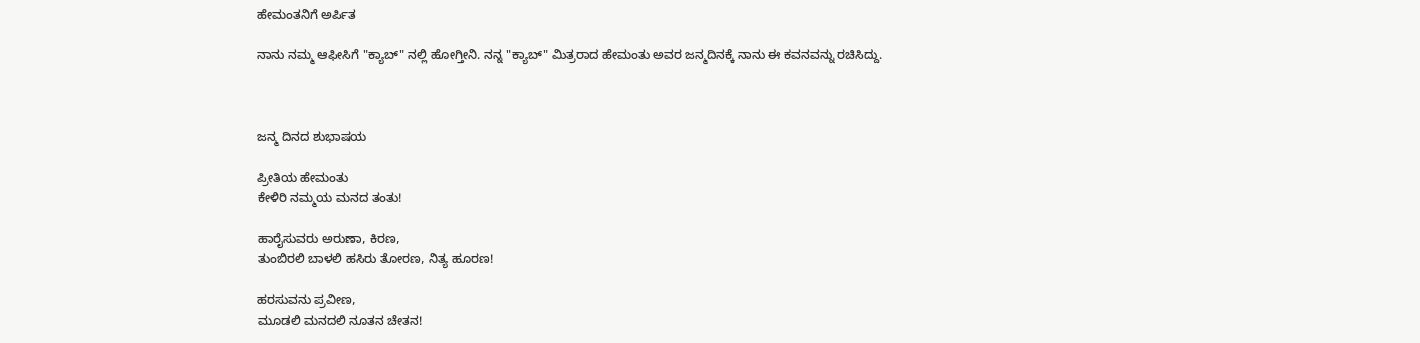ಹೇಮಂತನಿಗೆ ಅರ್ಪಿತ

ನಾನು ನಮ್ಮ ಆಫೀಸಿಗೆ "ಕ್ಯಾಬ್" ನಲ್ಲಿ ಹೋಗ್ತೀನಿ. ನನ್ನ "ಕ್ಯಾಬ್" ಮಿತ್ರರಾದ ಹೇಮಂತು ಅವರ ಜನ್ಮದಿನಕ್ಕೆ ನಾನು ಈ ಕವನವನ್ನು ರಚಿಸಿದ್ದು.



ಜನ್ಮ ದಿನದ ಶುಭಾಷಯ

ಪ್ರೀತಿಯ ಹೇಮಂತು
ಕೇಳಿರಿ ನಮ್ಮಯ ಮನದ ತಂತು!

ಹಾರೈಸುವರು ಅರುಣಾ, ಕಿರಣ,
ತುಂಬಿರಲಿ ಬಾಳಲಿ ಹಸಿರು ತೋರಣ, ನಿತ್ಯ ಹೂರಣ!

ಹರಸುವನು ಪ್ರವೀಣ,
ಮೂಡಲಿ ಮನದಲಿ ನೂತನ ಚೇತನ!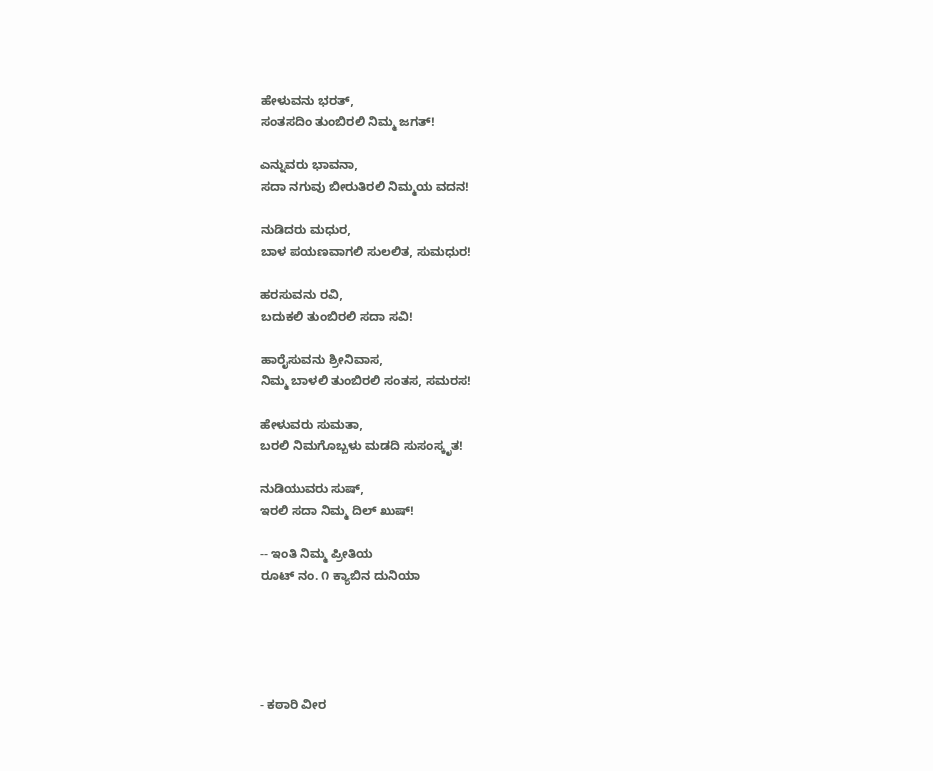ಹೇಳುವನು ಭರತ್,
ಸಂತಸದಿಂ ತುಂಬಿರಲಿ ನಿಮ್ಮ ಜಗತ್!

ಎನ್ನುವರು ಭಾವನಾ,
ಸದಾ ನಗುವು ಬೀರುತಿರಲಿ ನಿಮ್ಮಯ ವದನ!

ನುಡಿದರು ಮಧುರ,
ಬಾಳ ಪಯಣವಾಗಲಿ ಸುಲಲಿತ, ಸುಮಧುರ!

ಹರಸುವನು ರವಿ,
ಬದುಕಲಿ ತುಂಬಿರಲಿ ಸದಾ ಸವಿ!

ಹಾರೈಸುವನು ಶ್ರೀನಿವಾಸ,
ನಿಮ್ಮ ಬಾಳಲಿ ತುಂಬಿರಲಿ ಸಂತಸ, ಸಮರಸ!

ಹೇಳುವರು ಸುಮತಾ,
ಬರಲಿ ನಿಮಗೊಬ್ಬಳು ಮಡದಿ ಸುಸಂಸ್ಕೃತ!

ನುಡಿಯುವರು ಸುಷ್,
ಇರಲಿ ಸದಾ ನಿಮ್ಮ ದಿಲ್ ಖುಷ್!

-- ಇಂತಿ ನಿಮ್ಮ ಪ್ರೀತಿಯ
ರೂಟ್ ನಂ. ೧ ಕ್ಯಾಬಿನ ದುನಿಯಾ





- ಕಠಾರಿ ವೀರ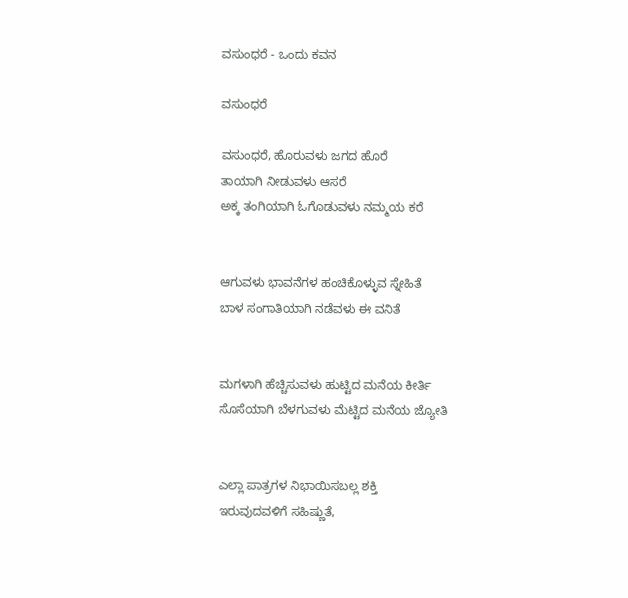ವಸುಂಧರೆ - ಒಂದು ಕವನ

ವಸುಂಧರೆ

ವಸುಂಧರೆ, ಹೊರುವಳು ಜಗದ ಹೊರೆ
ತಾಯಾಗಿ ನೀಡುವಳು ಆಸರೆ
ಅಕ್ಕ ತಂಗಿಯಾಗಿ ಓಗೊಡುವಳು ನಮ್ಮಯ ಕರೆ


ಆಗುವಳು ಭಾವನೆಗಳ ಹಂಚಿಕೊಳ್ಳುವ ಸ್ನೇಹಿತೆ
ಬಾಳ ಸಂಗಾತಿಯಾಗಿ ನಡೆವಳು ಈ ವನಿತೆ


ಮಗಳಾಗಿ ಹೆಚ್ಚಿಸುವಳು ಹುಟ್ಟಿದ ಮನೆಯ ಕೀರ್ತಿ
ಸೊಸೆಯಾಗಿ ಬೆಳಗುವಳು ಮೆಟ್ಟಿದ ಮನೆಯ ಜ್ಯೋತಿ


ಎಲ್ಲಾ ಪಾತ್ರಗಳ ನಿಭಾಯಿಸಬಲ್ಲ ಶಕ್ತಿ
ಇರುವುದವಳಿಗೆ ಸಹಿಷ್ಣುತೆ,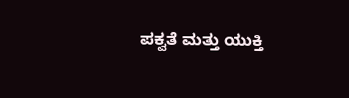ಪಕ್ವತೆ ಮತ್ತು ಯುಕ್ತಿ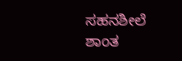ಸಹನಶೀಲೆ ಶಾಂತ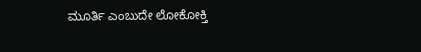ಮೂರ್ತಿ ಎಂಬುದೇ ಲೋಕೋಕ್ತಿ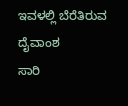ಇವಳಲ್ಲಿ ಬೆರೆತಿರುವ ದೈವಾಂಶ
ಸಾರಿ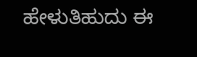ಹೇಳುತಿಹುದು ಈ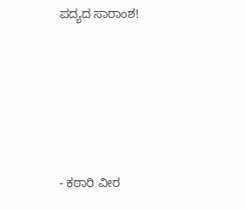ಪದ್ಯದ ಸಾರಾಂಶ!






- ಕಠಾರಿ ವೀರ